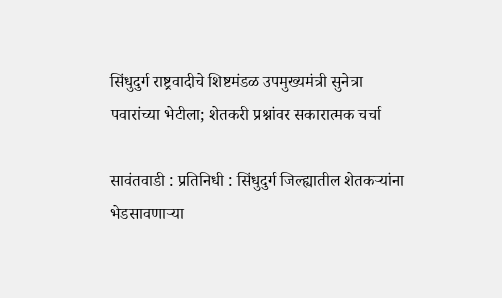सिंधुदुर्ग राष्ट्रवादीचे शिष्टमंडळ उपमुख्यमंत्री सुनेत्रा पवारांच्या भेटीला; शेतकरी प्रश्नांवर सकारात्मक चर्चा

सावंतवाडी : प्रतिनिधी : सिंधुदुर्ग जिल्ह्यातील शेतकऱ्यांना भेडसावणाऱ्या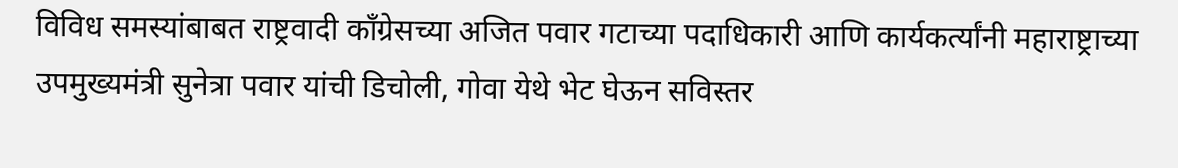विविध समस्यांबाबत राष्ट्रवादी काँग्रेसच्या अजित पवार गटाच्या पदाधिकारी आणि कार्यकर्त्यांनी महाराष्ट्राच्या उपमुख्यमंत्री सुनेत्रा पवार यांची डिचोली, गोवा येथे भेट घेऊन सविस्तर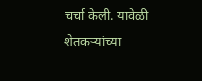चर्चा केली. यावेळी शेतकऱ्यांच्या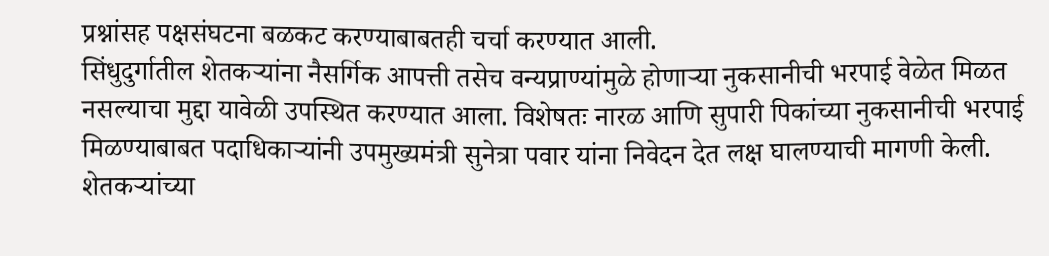प्रश्नांसह पक्षसंघटना बळकट करण्याबाबतही चर्चा करण्यात आली.
सिंधुदुर्गातील शेतकऱ्यांना नैसर्गिक आपत्ती तसेच वन्यप्राण्यांमुळे होणाऱ्या नुकसानीची भरपाई वेळेत मिळत नसल्याचा मुद्दा यावेळी उपस्थित करण्यात आला. विशेषतः नारळ आणि सुपारी पिकांच्या नुकसानीची भरपाई मिळण्याबाबत पदाधिकाऱ्यांनी उपमुख्यमंत्री सुनेत्रा पवार यांना निवेदन देत लक्ष घालण्याची मागणी केली.
शेतकऱ्यांच्या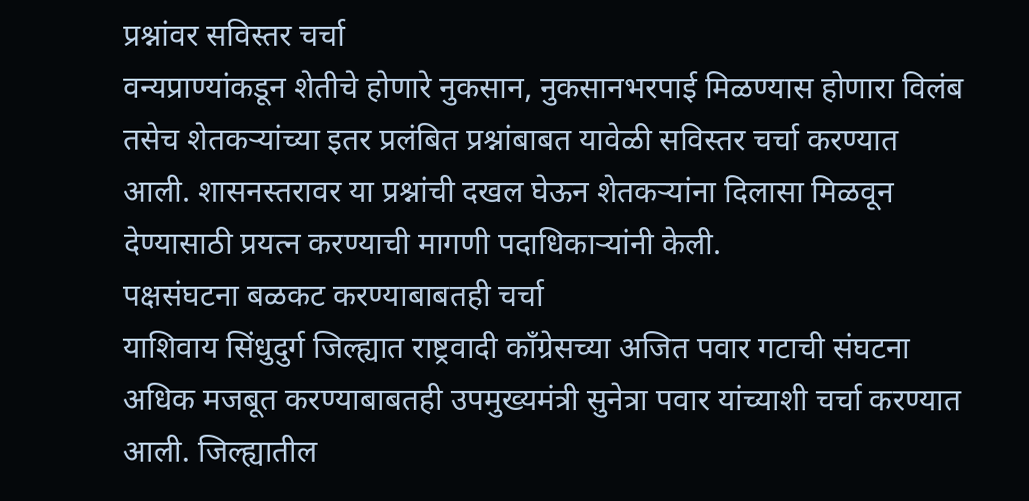प्रश्नांवर सविस्तर चर्चा
वन्यप्राण्यांकडून शेतीचे होणारे नुकसान, नुकसानभरपाई मिळण्यास होणारा विलंब तसेच शेतकऱ्यांच्या इतर प्रलंबित प्रश्नांबाबत यावेळी सविस्तर चर्चा करण्यात आली. शासनस्तरावर या प्रश्नांची दखल घेऊन शेतकऱ्यांना दिलासा मिळवून देण्यासाठी प्रयत्न करण्याची मागणी पदाधिकाऱ्यांनी केली.
पक्षसंघटना बळकट करण्याबाबतही चर्चा
याशिवाय सिंधुदुर्ग जिल्ह्यात राष्ट्रवादी काँग्रेसच्या अजित पवार गटाची संघटना अधिक मजबूत करण्याबाबतही उपमुख्यमंत्री सुनेत्रा पवार यांच्याशी चर्चा करण्यात आली. जिल्ह्यातील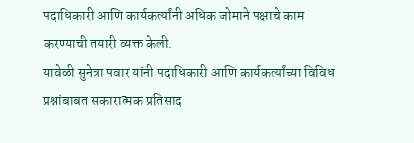पदाधिकारी आणि कार्यकर्त्यांनी अधिक जोमाने पक्षाचे काम करण्याची तयारी व्यक्त केली.
यावेळी सुनेत्रा पवार यांनी पदाधिकारी आणि कार्यकर्त्यांच्या विविध प्रश्नांबाबत सकारात्मक प्रतिसाद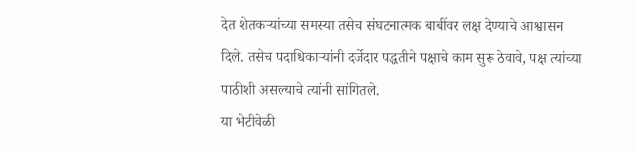देत शेतकऱ्यांच्या समस्या तसेच संघटनात्मक बाबींवर लक्ष देण्याचे आश्वासन दिले. तसेच पदाधिकाऱ्यांनी दर्जेदार पद्धतीने पक्षाचे काम सुरू ठेवावे, पक्ष त्यांच्या पाठीशी असल्याचे त्यांनी सांगितले.
या भेटीवेळी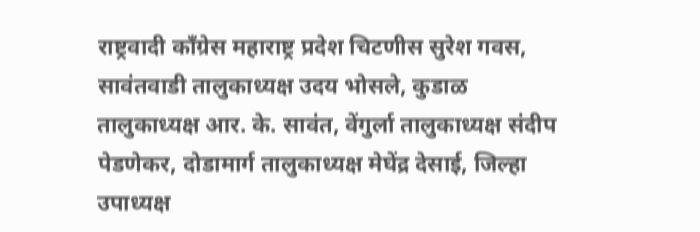राष्ट्रवादी काँग्रेस महाराष्ट्र प्रदेश चिटणीस सुरेश गवस, सावंतवाडी तालुकाध्यक्ष उदय भोसले, कुडाळ तालुकाध्यक्ष आर. के. सावंत, वेंगुर्ला तालुकाध्यक्ष संदीप पेडणेकर, दोडामार्ग तालुकाध्यक्ष मेघेंद्र देसाई, जिल्हा उपाध्यक्ष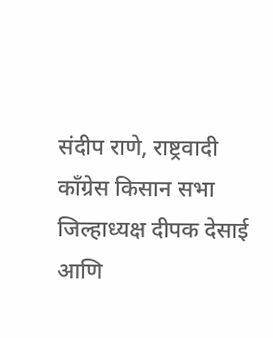संदीप राणे, राष्ट्रवादी काँग्रेस किसान सभा जिल्हाध्यक्ष दीपक देसाई आणि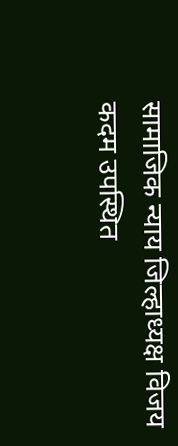सामाजिक न्याय जिल्हाध्यक्ष विजय कदम उपस्थित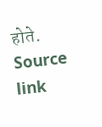होते.
Source link